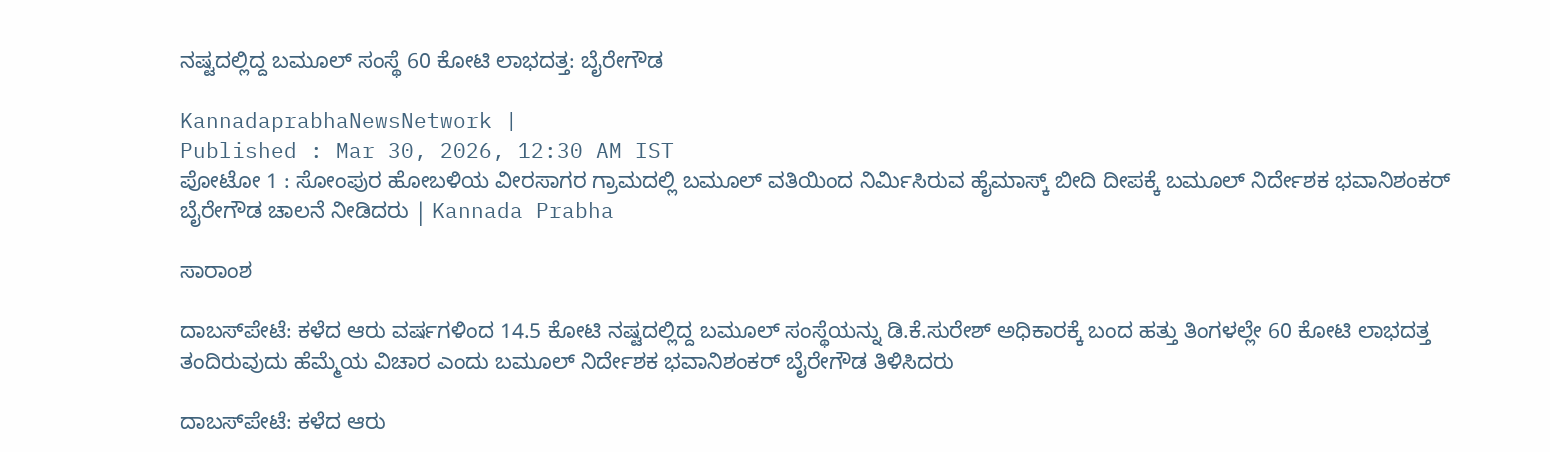ನಷ್ಟದಲ್ಲಿದ್ದ ಬಮೂಲ್ ಸಂಸ್ಥೆ 60 ಕೋಟಿ ಲಾಭದತ್ತ: ಬೈರೇಗೌಡ

KannadaprabhaNewsNetwork |
Published : Mar 30, 2026, 12:30 AM IST
ಪೋಟೋ 1 : ಸೋಂಪುರ ಹೋಬಳಿಯ ವೀರಸಾಗರ ಗ್ರಾಮದಲ್ಲಿ ಬಮೂಲ್ ವತಿಯಿಂದ ನಿರ್ಮಿಸಿರುವ ಹೈಮಾಸ್ಕ್ ಬೀದಿ ದೀಪಕ್ಕೆ ಬಮೂಲ್ ನಿರ್ದೇಶಕ ಭವಾನಿಶಂಕರ್ ಬೈರೇಗೌಡ ಚಾಲನೆ ನೀಡಿದರು | Kannada Prabha

ಸಾರಾಂಶ

ದಾಬಸ್‍ಪೇಟೆ: ಕಳೆದ ಆರು ವರ್ಷಗಳಿಂದ 14.5 ಕೋಟಿ ನಷ್ಟದಲ್ಲಿದ್ದ ಬಮೂಲ್ ಸಂಸ್ಥೆಯನ್ನು ಡಿ.ಕೆ.ಸುರೇಶ್ ಅಧಿಕಾರಕ್ಕೆ ಬಂದ ಹತ್ತು ತಿಂಗಳಲ್ಲೇ 60 ಕೋಟಿ ಲಾಭದತ್ತ ತಂದಿರುವುದು ಹೆಮ್ಮೆಯ ವಿಚಾರ ಎಂದು ಬಮೂಲ್ ನಿರ್ದೇಶಕ ಭವಾನಿಶಂಕರ್ ಬೈರೇಗೌಡ ತಿಳಿಸಿದರು

ದಾಬಸ್‍ಪೇಟೆ: ಕಳೆದ ಆರು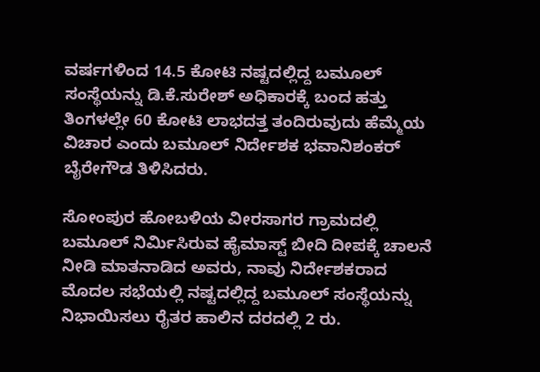ವರ್ಷಗಳಿಂದ 14.5 ಕೋಟಿ ನಷ್ಟದಲ್ಲಿದ್ದ ಬಮೂಲ್ ಸಂಸ್ಥೆಯನ್ನು ಡಿ.ಕೆ.ಸುರೇಶ್ ಅಧಿಕಾರಕ್ಕೆ ಬಂದ ಹತ್ತು ತಿಂಗಳಲ್ಲೇ 60 ಕೋಟಿ ಲಾಭದತ್ತ ತಂದಿರುವುದು ಹೆಮ್ಮೆಯ ವಿಚಾರ ಎಂದು ಬಮೂಲ್ ನಿರ್ದೇಶಕ ಭವಾನಿಶಂಕರ್ ಬೈರೇಗೌಡ ತಿಳಿಸಿದರು.

ಸೋಂಪುರ ಹೋಬಳಿಯ ವೀರಸಾಗರ ಗ್ರಾಮದಲ್ಲಿ ಬಮೂಲ್ ನಿರ್ಮಿಸಿರುವ ಹೈಮಾಸ್ಟ್‌ ಬೀದಿ ದೀಪಕ್ಕೆ ಚಾಲನೆ ನೀಡಿ ಮಾತನಾಡಿದ ಅವರು, ನಾವು ನಿರ್ದೇಶಕರಾದ ಮೊದಲ ಸಭೆಯಲ್ಲಿ ನಷ್ಟದಲ್ಲಿದ್ದ ಬಮೂಲ್ ಸಂಸ್ಥೆಯನ್ನು ನಿಭಾಯಿಸಲು ರೈತರ ಹಾಲಿನ ದರದಲ್ಲಿ 2 ರು.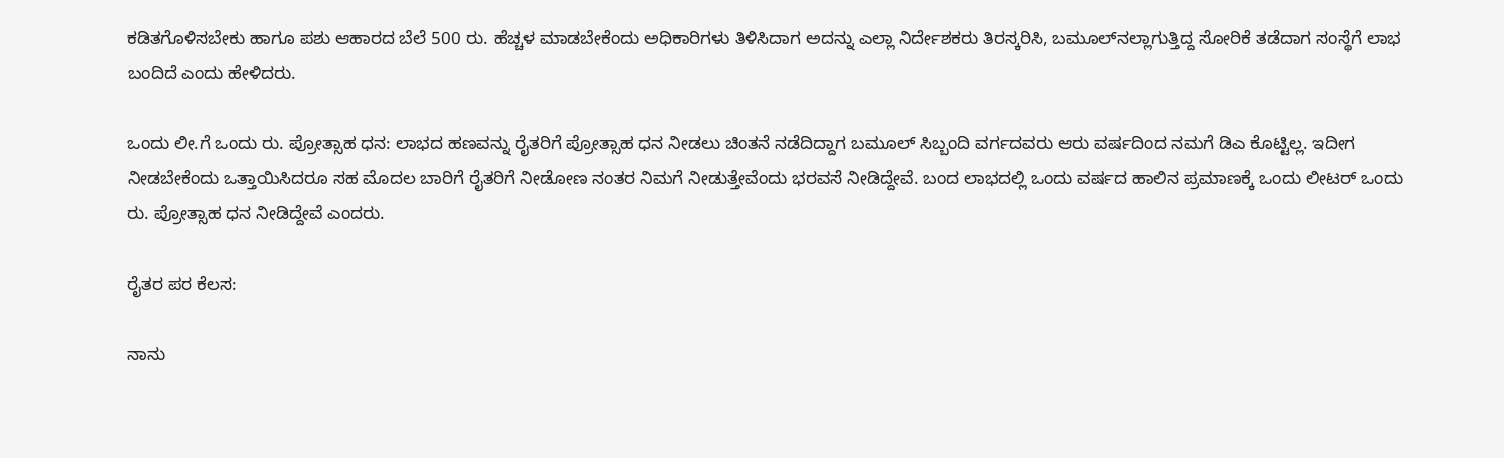ಕಡಿತಗೊಳಿಸಬೇಕು ಹಾಗೂ ಪಶು ಆಹಾರದ ಬೆಲೆ 500 ರು. ಹೆಚ್ಚಳ ಮಾಡಬೇಕೆಂದು ಅಧಿಕಾರಿಗಳು ತಿಳಿಸಿದಾಗ ಅದನ್ನು ಎಲ್ಲಾ ನಿರ್ದೇಶಕರು ತಿರಸ್ಕರಿಸಿ, ಬಮೂಲ್‌ನಲ್ಲಾಗುತ್ತಿದ್ದ ಸೋರಿಕೆ ತಡೆದಾಗ ಸಂಸ್ಥೆಗೆ ಲಾಭ ಬಂದಿದೆ ಎಂದು ಹೇಳಿದರು.

ಒಂದು ಲೀ.ಗೆ ಒಂದು ರು. ಪ್ರೋತ್ಸಾಹ ಧನ: ಲಾಭದ ಹಣವನ್ನು ರೈತರಿಗೆ ಪ್ರೋತ್ಸಾಹ ಧನ ನೀಡಲು ಚಿಂತನೆ ನಡೆದಿದ್ದಾಗ ಬಮೂಲ್ ಸಿಬ್ಬಂದಿ ವರ್ಗದವರು ಆರು ವರ್ಷದಿಂದ ನಮಗೆ ಡಿಎ ಕೊಟ್ಟಿಲ್ಲ. ಇದೀಗ ನೀಡಬೇಕೆಂದು ಒತ್ತಾಯಿಸಿದರೂ ಸಹ ಮೊದಲ ಬಾರಿಗೆ ರೈತರಿಗೆ ನೀಡೋಣ ನಂತರ ನಿಮಗೆ ನೀಡುತ್ತೇವೆಂದು ಭರವಸೆ ನೀಡಿದ್ದೇವೆ. ಬಂದ ಲಾಭದಲ್ಲಿ ಒಂದು ವರ್ಷದ ಹಾಲಿನ ಪ್ರಮಾಣಕ್ಕೆ ಒಂದು ಲೀಟರ್ ಒಂದು ರು. ಪ್ರೋತ್ಸಾಹ ಧನ ನೀಡಿದ್ದೇವೆ ಎಂದರು.

ರೈತರ ಪರ ಕೆಲಸ:

ನಾನು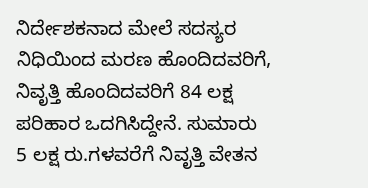ನಿರ್ದೇಶಕನಾದ ಮೇಲೆ ಸದಸ್ಯರ ನಿಧಿಯಿಂದ ಮರಣ ಹೊಂದಿದವರಿಗೆ, ನಿವೃತ್ತಿ ಹೊಂದಿದವರಿಗೆ 84 ಲಕ್ಷ ಪರಿಹಾರ ಒದಗಿಸಿದ್ದೇನೆ. ಸುಮಾರು 5 ಲಕ್ಷ ರು.ಗಳವರೆಗೆ ನಿವೃತ್ತಿ ವೇತನ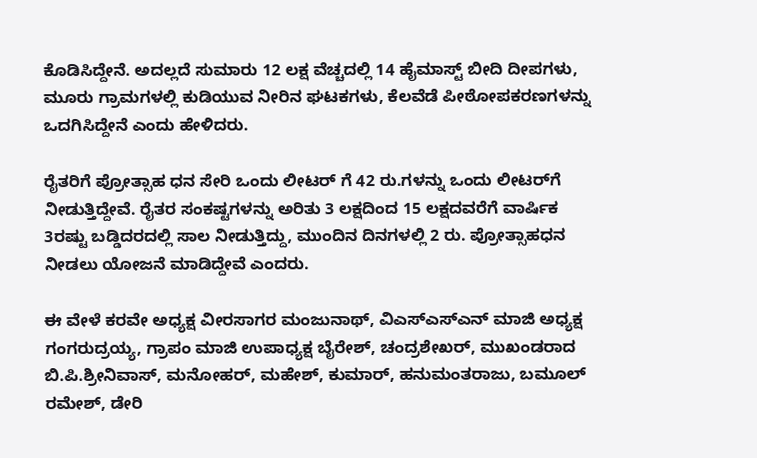ಕೊಡಿಸಿದ್ದೇನೆ. ಅದಲ್ಲದೆ ಸುಮಾರು 12 ಲಕ್ಷ ವೆಚ್ಚದಲ್ಲಿ 14 ಹೈಮಾಸ್ಟ್‌ ಬೀದಿ ದೀಪಗಳು, ಮೂರು ಗ್ರಾಮಗಳಲ್ಲಿ ಕುಡಿಯುವ ನೀರಿನ ಘಟಕಗಳು, ಕೆಲವೆಡೆ ಪೀಠೋಪಕರಣಗಳನ್ನು ಒದಗಿಸಿದ್ದೇನೆ ಎಂದು ಹೇಳಿದರು.

ರೈತರಿಗೆ ಪ್ರೋತ್ಸಾಹ ಧನ ಸೇರಿ ಒಂದು ಲೀಟರ್ ಗೆ 42 ರು.ಗಳನ್ನು ಒಂದು ಲೀಟರ್‌ಗೆ ನೀಡುತ್ತಿದ್ದೇವೆ. ರೈತರ ಸಂಕಷ್ಟಗಳನ್ನು ಅರಿತು 3 ಲಕ್ಷದಿಂದ 15 ಲಕ್ಷದವರೆಗೆ ವಾರ್ಷಿಕ 3ರಷ್ಟು ಬಡ್ಡಿದರದಲ್ಲಿ ಸಾಲ ನೀಡುತ್ತಿದ್ದು, ಮುಂದಿನ ದಿನಗಳಲ್ಲಿ 2 ರು. ಪ್ರೋತ್ಸಾಹಧನ ನೀಡಲು ಯೋಜನೆ ಮಾಡಿದ್ದೇವೆ ಎಂದರು.

ಈ ವೇಳೆ ಕರವೇ ಅಧ್ಯಕ್ಷ ವೀರಸಾಗರ ಮಂಜುನಾಥ್, ವಿಎಸ್‌ಎಸ್‌ಎನ್‌ ಮಾಜಿ ಅಧ್ಯಕ್ಷ ಗಂಗರುದ್ರಯ್ಯ, ಗ್ರಾಪಂ ಮಾಜಿ ಉಪಾಧ್ಯಕ್ಷ ಬೈರೇಶ್, ಚಂದ್ರಶೇಖರ್, ಮುಖಂಡರಾದ ಬಿ.ಪಿ.ಶ್ರೀನಿವಾಸ್, ಮನೋಹರ್, ಮಹೇಶ್, ಕುಮಾರ್, ಹನುಮಂತರಾಜು, ಬಮೂಲ್ ರಮೇಶ್, ಡೇರಿ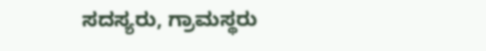ಸದಸ್ಯರು, ಗ್ರಾಮಸ್ಥರು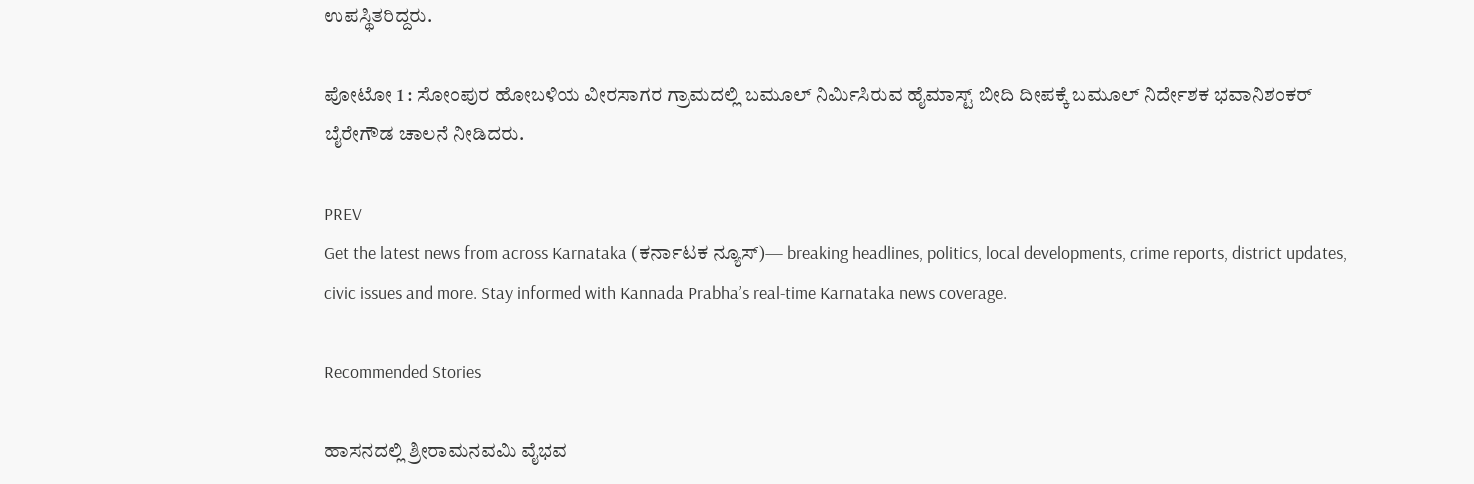ಉಪಸ್ಥಿತರಿದ್ದರು.

ಪೋಟೋ 1 : ಸೋಂಪುರ ಹೋಬಳಿಯ ವೀರಸಾಗರ ಗ್ರಾಮದಲ್ಲಿ ಬಮೂಲ್ ನಿರ್ಮಿಸಿರುವ ಹೈಮಾಸ್ಟ್‌ ಬೀದಿ ದೀಪಕ್ಕೆ ಬಮೂಲ್ ನಿರ್ದೇಶಕ ಭವಾನಿಶಂಕರ್ ಬೈರೇಗೌಡ ಚಾಲನೆ ನೀಡಿದರು.

PREV
Get the latest news from across Karnataka (ಕರ್ನಾಟಕ ನ್ಯೂಸ್)— breaking headlines, politics, local developments, crime reports, district updates, civic issues and more. Stay informed with Kannada Prabha’s real‑time Karnataka news coverage.

Recommended Stories

ಹಾಸನದಲ್ಲಿ ಶ್ರೀರಾಮನವಮಿ ವೈಭವ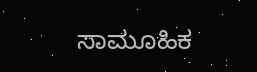ಸಾಮೂಹಿಕ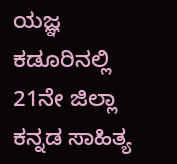ಯಜ್ಞ
ಕಡೂರಿನಲ್ಲಿ 21ನೇ ಜಿಲ್ಲಾ ಕನ್ನಡ ಸಾಹಿತ್ಯ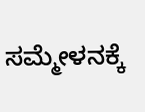ಸಮ್ಮೇಳನಕ್ಕೆ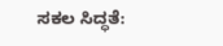ಸಕಲ ಸಿದ್ಧತೆ: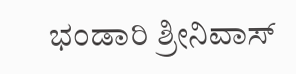ಭಂಡಾರಿ ಶ್ರೀನಿವಾಸ್